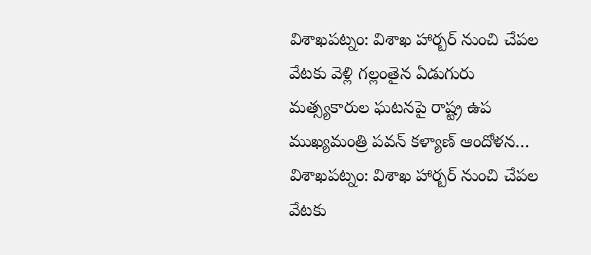విశాఖపట్నం: విశాఖ హార్బర్ నుంచి చేపల వేటకు వెళ్లి గల్లంతైన ఏడుగురు మత్స్యకారుల ఘటనపై రాష్ట్ర ఉప ముఖ్యమంత్రి పవన్ కళ్యాణ్ ఆందోళన…
విశాఖపట్నం: విశాఖ హార్బర్ నుంచి చేపల వేటకు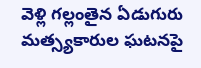వెళ్లి గల్లంతైన ఏడుగురు మత్స్యకారుల ఘటనపై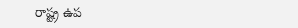రాష్ట్ర ఉప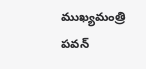ముఖ్యమంత్రి పవన్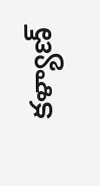కళ్యాణ్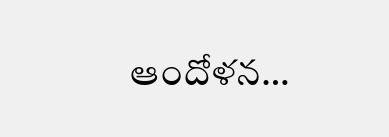ఆందోళన…